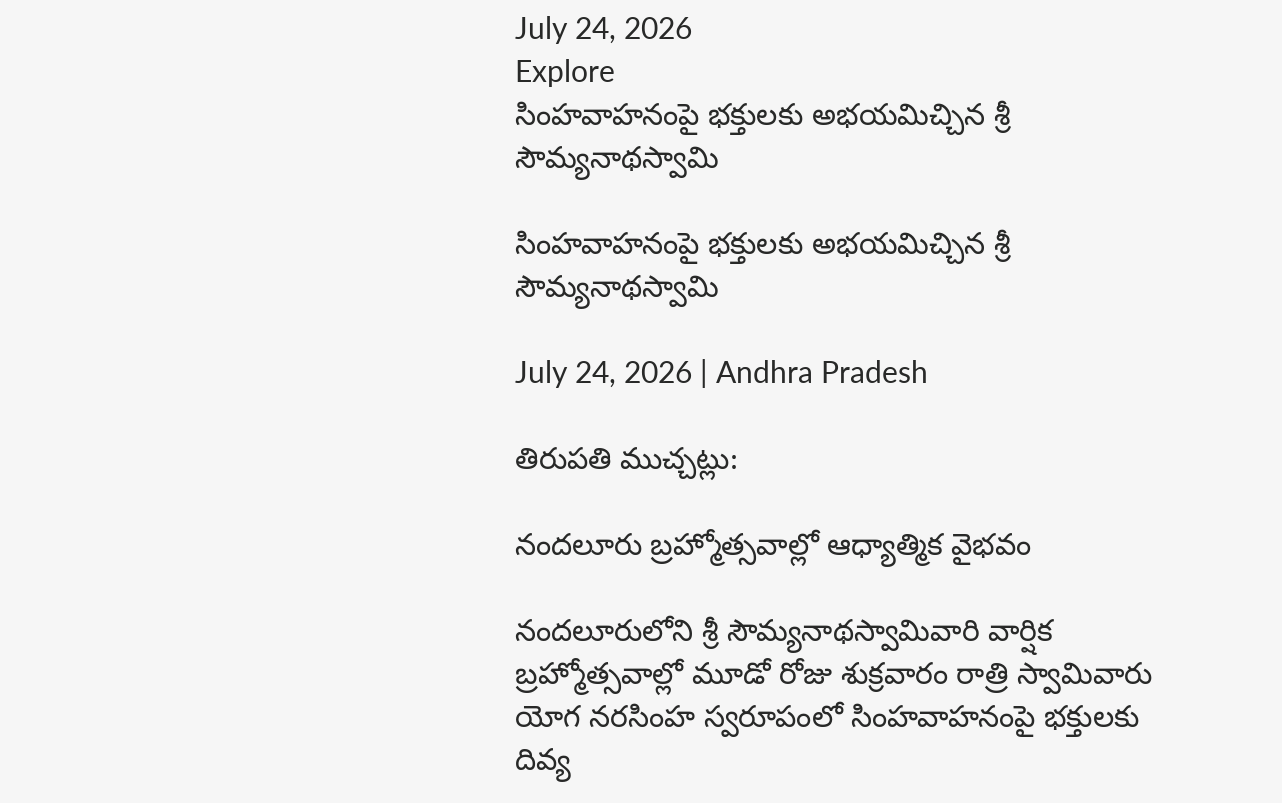July 24, 2026
Explore
సింహవాహనంపై భక్తులకు అభయమిచ్చిన శ్రీ సౌమ్యనాథస్వామి

సింహవాహనంపై భక్తులకు అభయమిచ్చిన శ్రీ సౌమ్యనాథస్వామి

July 24, 2026 | Andhra Pradesh

తిరుపతి ముచ్చట్లు:

నందలూరు బ్రహ్మోత్సవాల్లో ఆధ్యాత్మిక వైభవం

నందలూరులోని శ్రీ సౌమ్యనాథస్వామివారి వార్షిక బ్రహ్మోత్సవాల్లో మూడో రోజు శుక్రవారం రాత్రి స్వామివారు యోగ నరసింహ స్వరూపంలో సింహవాహనంపై భక్తులకు దివ్య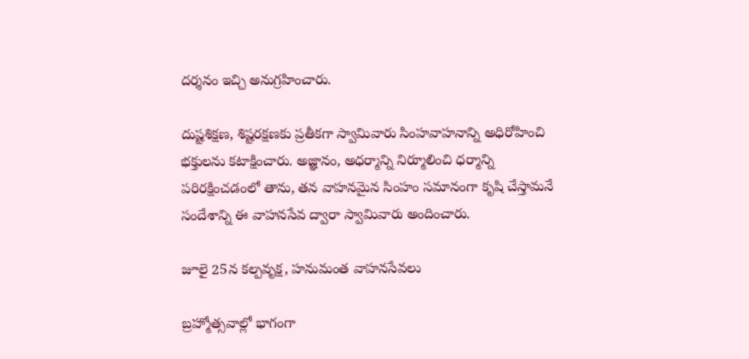దర్శనం ఇచ్చి అనుగ్రహించారు.

దుష్టశిక్షణ, శిష్టరక్షణకు ప్రతీకగా స్వామివారు సింహవాహనాన్ని అధిరోహించి భక్తులను కటాక్షించారు. అజ్ఞానం, అధర్మాన్ని నిర్మూలించి ధర్మాన్ని పరిరక్షించడంలో తాను, తన వాహనమైన సింహం సమానంగా కృషి చేస్తామనే సందేశాన్ని ఈ వాహనసేవ ద్వారా స్వామివారు అందించారు.

జూలై 25న కల్పవృక్ష, హనుమంత వాహనసేవలు

బ్రహ్మోత్సవాల్లో భాగంగా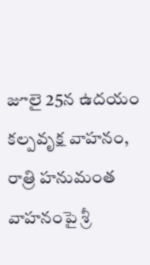జూలై 25న ఉదయం కల్పవృక్ష వాహనం, రాత్రి హనుమంత వాహనంపై శ్రీ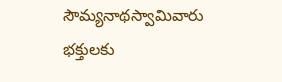సౌమ్యనాథస్వామివారు భక్తులకు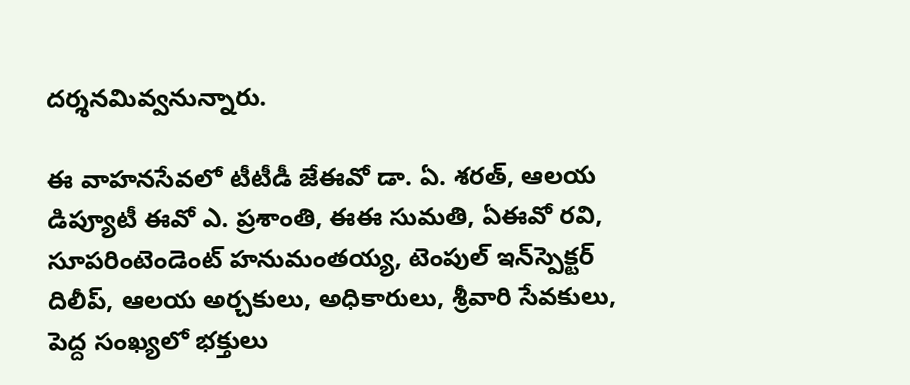దర్శనమివ్వనున్నారు.

ఈ వాహనసేవలో టీటీడీ జేఈవో డా. ఏ. శరత్, ఆలయ డిప్యూటీ ఈవో ఎ. ప్రశాంతి, ఈఈ సుమతి, ఏఈవో రవి, సూపరింటెండెంట్ హనుమంతయ్య, టెంపుల్ ఇన్‌స్పెక్టర్ దిలీప్, ఆలయ అర్చకులు, అధికారులు, శ్రీవారి సేవకులు, పెద్ద సంఖ్యలో భక్తులు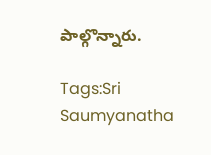పాల్గొన్నారు.

Tags:Sri Saumyanatha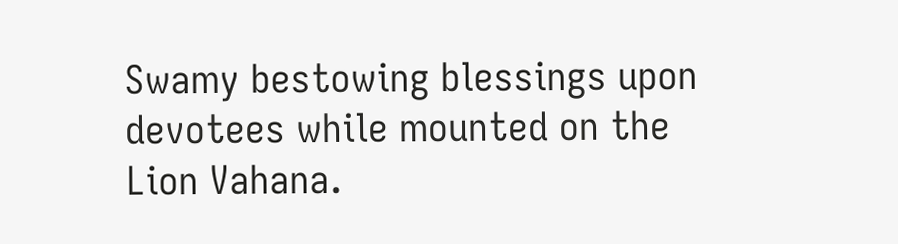Swamy bestowing blessings upon devotees while mounted on the Lion Vahana.